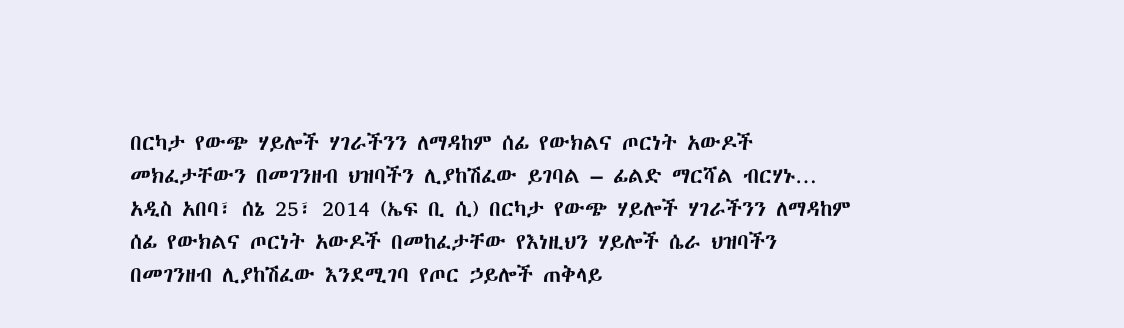በርካታ የውጭ ሃይሎች ሃገራችንን ለማዳከም ሰፊ የውክልና ጦርነት አውዶች መክፈታቸውን በመገንዘብ ህዝባችን ሊያከሽፈው ይገባል – ፊልድ ማርሻል ብርሃኑ…
አዲስ አበባ፣ ሰኔ 25፣ 2014 (ኤፍ ቢ ሲ) በርካታ የውጭ ሃይሎች ሃገራችንን ለማዳከም ሰፊ የውክልና ጦርነት አውዶች በመከፈታቸው የእነዚህን ሃይሎች ሴራ ህዝባችን በመገንዘብ ሊያከሽፈው እንደሚገባ የጦር ኃይሎች ጠቅላይ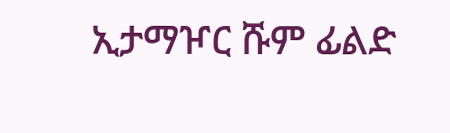ኢታማዦር ሹም ፊልድ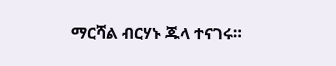ማርሻል ብርሃኑ ጁላ ተናገሩ።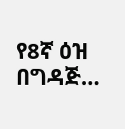የ8ኛ ዕዝ በግዳጅ…